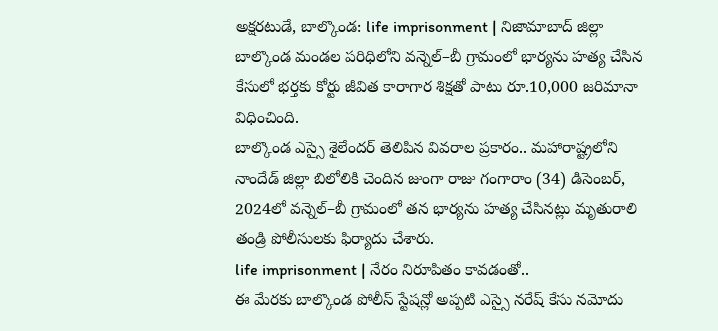అక్షరటుడే, బాల్కొండ: life imprisonment | నిజామాబాద్ జిల్లా బాల్కొండ మండల పరిధిలోని వన్నెల్–బీ గ్రామంలో భార్యను హత్య చేసిన కేసులో భర్తకు కోర్టు జీవిత కారాగార శిక్షతో పాటు రూ.10,000 జరిమానా విధించింది.
బాల్కొండ ఎస్సై శైలేందర్ తెలిపిన వివరాల ప్రకారం.. మహారాష్ట్రలోని నాందేడ్ జిల్లా బిలోలికి చెందిన జుంగా రాజు గంగారాం (34) డిసెంబర్, 2024లో వన్నెల్–బీ గ్రామంలో తన భార్యను హత్య చేసినట్లు మృతురాలి తండ్రి పోలీసులకు ఫిర్యాదు చేశారు.
life imprisonment | నేరం నిరూపితం కావడంతో..
ఈ మేరకు బాల్కొండ పోలీస్ స్టేషన్లో అప్పటి ఎస్సై నరేష్ కేసు నమోదు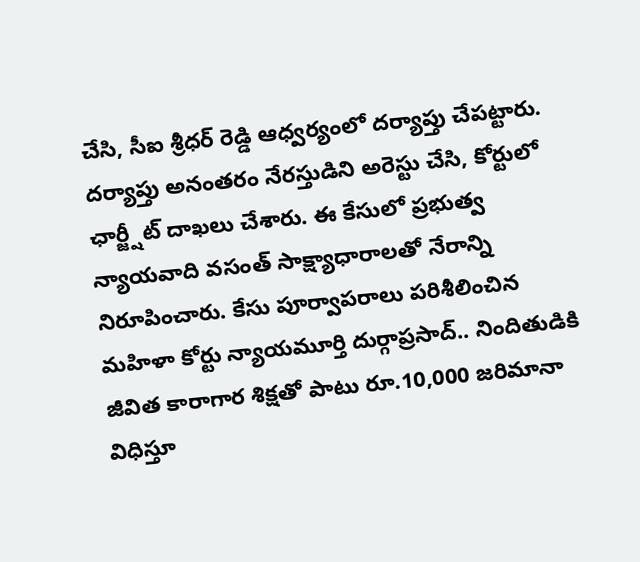చేసి, సీఐ శ్రీధర్ రెడ్డి ఆధ్వర్యంలో దర్యాప్తు చేపట్టారు. దర్యాప్తు అనంతరం నేరస్తుడిని అరెస్టు చేసి, కోర్టులో ఛార్జ్షీట్ దాఖలు చేశారు. ఈ కేసులో ప్రభుత్వ న్యాయవాది వసంత్ సాక్ష్యాధారాలతో నేరాన్ని నిరూపించారు. కేసు పూర్వాపరాలు పరిశీలించిన మహిళా కోర్టు న్యాయమూర్తి దుర్గాప్రసాద్.. నిందితుడికి జీవిత కారాగార శిక్షతో పాటు రూ.10,000 జరిమానా విధిస్తూ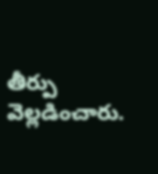తీర్పు వెల్లడించారు.